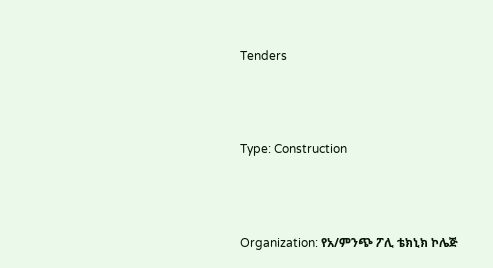Tenders



Type: Construction



Organization: የአ/ምንጭ ፖሊ ቴክኒክ ኮሌጅ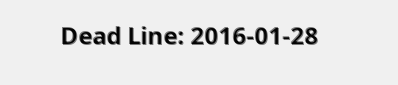Dead Line: 2016-01-28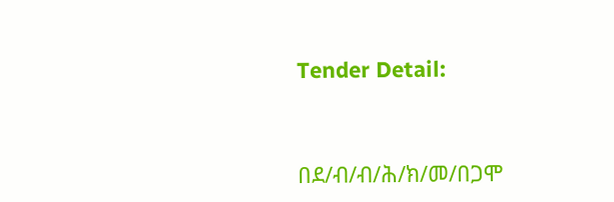Tender Detail:



በደ/ብ/ብ/ሕ/ክ/መ/በጋሞ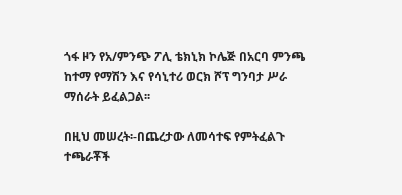ጎፋ ዞን የአ/ምንጭ ፖሊ ቴክኒክ ኮሌጅ በአርባ ምንጫ ከተማ የማሽን እና የሳኒተሪ ወርክ ሾፕ ግንባታ ሥራ ማሰራት ይፈልጋል፡፡

በዚህ መሠረት፡-በጨረታው ለመሳተፍ የምትፈልጉ ተጫራቾች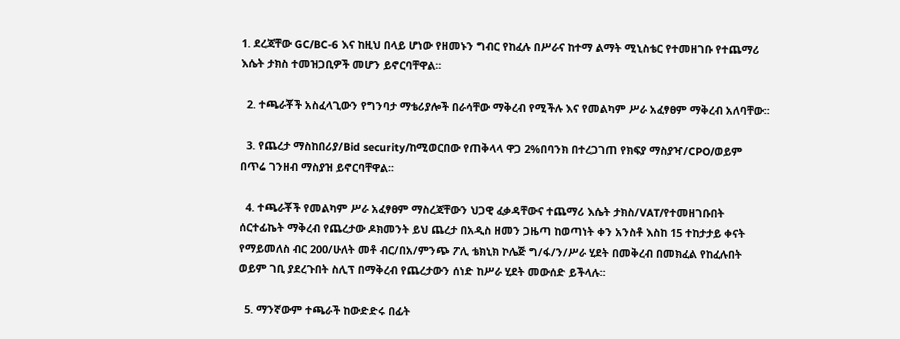1. ደረጃቸው GC/BC-6 እና ከዚህ በላይ ሆነው የዘመኑን ግብር የከፈሉ በሥራና ከተማ ልማት ሚኒስቴር የተመዘገቡ የተጨማሪ እሴት ታክስ ተመዝጋቢዎች መሆን ይኖርባቸዋል፡፡

  2. ተጫራቾች አስፈላጊውን የግንባታ ማቴሪያሎች በራሳቸው ማቅረብ የሚችሉ እና የመልካም ሥራ አፈፃፀም ማቅረብ አለባቸው፡፡

  3. የጨረታ ማስከበሪያ/Bid security/ከሚወርበው የጠቅላላ ዋጋ 2%በባንክ በተረጋገጠ የክፍያ ማስያዣ/CPO/ወይም በጥሬ ገንዘብ ማስያዝ ይኖርባቸዋል፡፡

  4. ተጫራቾች የመልካም ሥራ አፈፃፀም ማስረጃቸውን ህጋዊ ፈቃዳቸውና ተጨማሪ እሴት ታክስ/VAT/የተመዘገቡበት ሰርተፊኬት ማቅረብ የጨረታው ዶክመንት ይህ ጨረታ በአዲስ ዘመን ጋዜጣ ከወጣነት ቀን አንስቶ እስከ 15 ተከታታይ ቀናት የማይመለስ ብር 200/ሁለት መቶ ብር/በአ/ምንጭ ፖሊ ቴክኒክ ኮሌጅ ግ/ፋ/ን/ሥራ ሂደት በመቅረብ በመክፈል የከፈሉበት ወይም ገቢ ያደረጉበት ስሊፕ በማቅረብ የጨረታውን ሰነድ ከሥራ ሂደት መውሰድ ይችላሉ፡፡

  5. ማንኛውም ተጫራች ከውድድሩ በፊት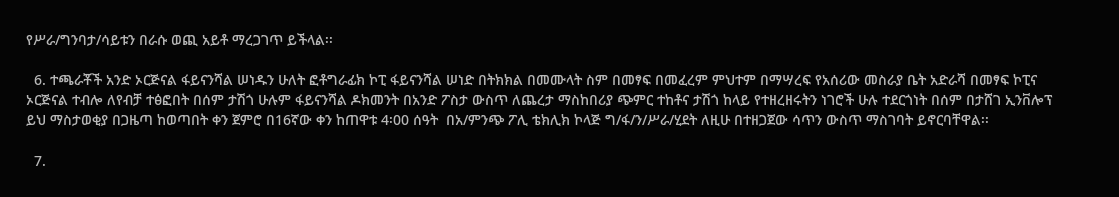የሥራ/ግንባታ/ሳይቱን በራሱ ወጪ አይቶ ማረጋገጥ ይችላል፡፡

  6. ተጫራቾች አንድ ኦርጅናል ፋይናንሻል ሠነዱን ሁለት ፎቶግራፊክ ኮፒ ፋይናንሻል ሠነድ በትክክል በመሙላት ስም በመፃፍ በመፈረም ምህተም በማሣረፍ የአሰሪው መስራያ ቤት አድራሻ በመፃፍ ኮፒና ኦርጅናል ተብሎ ለየብቻ ተፅፎበት በሰም ታሽጎ ሁሉም ፋይናንሻል ዶክመንት በአንድ ፖስታ ውስጥ ለጨረታ ማስከበሪያ ጭምር ተከቶና ታሽጎ ከላይ የተዘረዘሩትን ነገሮች ሁሉ ተደርጎነት በሰም በታሸገ ኢንቨሎፕ ይህ ማስታወቂያ በጋዜጣ ከወጣበት ቀን ጀምሮ በ16ኛው ቀን ከጠዋቱ 4፡00 ሰዓት  በአ/ምንጭ ፖሊ ቴክሊክ ኮላጅ ግ/ፋ/ን/ሥራ/ሂደት ለዚሁ በተዘጋጀው ሳጥን ውስጥ ማስገባት ይኖርባቸዋል፡፡

  7.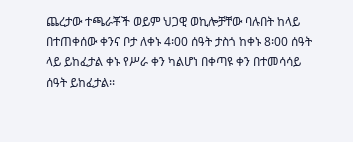ጨረታው ተጫራቾች ወይም ህጋዊ ወኪሎቻቸው ባሉበት ከላይ በተጠቀሰው ቀንና ቦታ ለቀኑ 4፡00 ሰዓት ታስጎ ከቀኑ 8፡00 ሰዓት ላይ ይከፈታል ቀኑ የሥራ ቀን ካልሆነ በቀጣዩ ቀን በተመሳሳይ ሰዓት ይከፈታል፡፡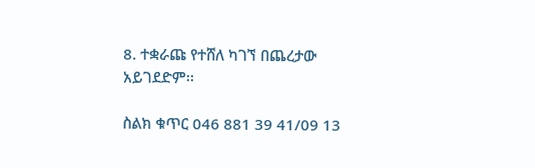8. ተቋራጩ የተሸለ ካገኘ በጨረታው አይገደድም፡፡

ስልክ ቁጥር 046 881 39 41/09 13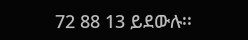72 88 13 ይደውሉ፡፡